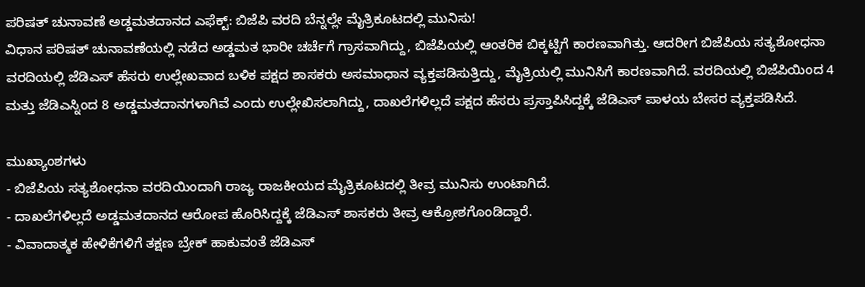ಪರಿಷತ್ ಚುನಾವಣೆ ಅಡ್ಡಮತದಾನದ ಎಫೆಕ್ಟ್: ಬಿಜೆಪಿ ವರದಿ ಬೆನ್ನಲ್ಲೇ ಮೈತ್ರಿಕೂಟದಲ್ಲಿ ಮುನಿಸು!
ವಿಧಾನ ಪರಿಷತ್ ಚುನಾವಣೆಯಲ್ಲಿ ನಡೆದ ಅಡ್ಡಮತ ಭಾರೀ ಚರ್ಚೆಗೆ ಗ್ರಾಸವಾಗಿದ್ದು, ಬಿಜೆಪಿಯಲ್ಲಿ ಆಂತರಿಕ ಬಿಕ್ಕಟ್ಟಿಗೆ ಕಾರಣವಾಗಿತ್ತು. ಆದರೀಗ ಬಿಜೆಪಿಯ ಸತ್ಯಶೋಧನಾ ವರದಿಯಲ್ಲಿ ಜೆಡಿಎಸ್ ಹೆಸರು ಉಲ್ಲೇಖವಾದ ಬಳಿಕ ಪಕ್ಷದ ಶಾಸಕರು ಅಸಮಾಧಾನ ವ್ಯಕ್ತಪಡಿಸುತ್ತಿದ್ದು, ಮೈತ್ರಿಯಲ್ಲಿ ಮುನಿಸಿಗೆ ಕಾರಣವಾಗಿದೆ. ವರದಿಯಲ್ಲಿ ಬಿಜೆಪಿಯಿಂದ 4 ಮತ್ತು ಜೆಡಿಎಸ್ನಿಂದ 8 ಅಡ್ಡಮತದಾನಗಳಾಗಿವೆ ಎಂದು ಉಲ್ಲೇಖಿಸಲಾಗಿದ್ದು, ದಾಖಲೆಗಳಿಲ್ಲದೆ ಪಕ್ಷದ ಹೆಸರು ಪ್ರಸ್ತಾಪಿಸಿದ್ದಕ್ಕೆ ಜೆಡಿಎಸ್ ಪಾಳಯ ಬೇಸರ ವ್ಯಕ್ತಪಡಿಸಿದೆ.

ಮುಖ್ಯಾಂಶಗಳು
- ಬಿಜೆಪಿಯ ಸತ್ಯಶೋಧನಾ ವರದಿಯಿಂದಾಗಿ ರಾಜ್ಯ ರಾಜಕೀಯದ ಮೈತ್ರಿಕೂಟದಲ್ಲಿ ತೀವ್ರ ಮುನಿಸು ಉಂಟಾಗಿದೆ.
- ದಾಖಲೆಗಳಿಲ್ಲದೆ ಅಡ್ಡಮತದಾನದ ಆರೋಪ ಹೊರಿಸಿದ್ದಕ್ಕೆ ಜೆಡಿಎಸ್ ಶಾಸಕರು ತೀವ್ರ ಆಕ್ರೋಶಗೊಂಡಿದ್ದಾರೆ.
- ವಿವಾದಾತ್ಮಕ ಹೇಳಿಕೆಗಳಿಗೆ ತಕ್ಷಣ ಬ್ರೇಕ್ ಹಾಕುವಂತೆ ಜೆಡಿಎಸ್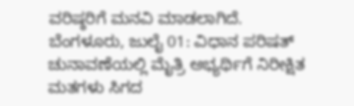ವರಿಷ್ಠರಿಗೆ ಮನವಿ ಮಾಡಲಾಗಿದೆ.
ಬೆಂಗಳೂರು, ಜುಲೈ 01: ವಿಧಾನ ಪರಿಷತ್ ಚುನಾವಣೆಯಲ್ಲಿ ಮೈತ್ರಿ ಅಭ್ಯರ್ಥಿಗೆ ನಿರೀಕ್ಷಿತ ಮತಗಳು ಸಿಗದ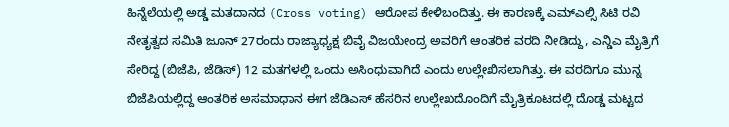ಹಿನ್ನೆಲೆಯಲ್ಲಿ ಅಡ್ಡ ಮತದಾನದ (Cross voting) ಆರೋಪ ಕೇಳಿಬಂದಿತ್ತು. ಈ ಕಾರಣಕ್ಕೆ ಎಮ್ಎಲ್ಸಿ ಸಿಟಿ ರವಿ ನೇತೃತ್ವದ ಸಮಿತಿ ಜೂನ್ 27ರಂದು ರಾಜ್ಯಾಧ್ಯಕ್ಷ ಬಿವೈ ವಿಜಯೇಂದ್ರ ಅವರಿಗೆ ಆಂತರಿಕ ವರದಿ ನೀಡಿದ್ದು, ಎನ್ಡಿಎ ಮೈತ್ರಿಗೆ ಸೇರಿದ್ದ (ಬಿಜೆಪಿ, ಜೆಡಿಸ್) 12 ಮತಗಳಲ್ಲಿ ಒಂದು ಅಸಿಂಧುವಾಗಿದೆ ಎಂದು ಉಲ್ಲೇಖಿಸಲಾಗಿತ್ತು. ಈ ವರದಿಗೂ ಮುನ್ನ ಬಿಜೆಪಿಯಲ್ಲಿದ್ದ ಆಂತರಿಕ ಅಸಮಾಧಾನ ಈಗ ಜೆಡಿಎಸ್ ಹೆಸರಿನ ಉಲ್ಲೇಖದೊಂದಿಗೆ ಮೈತ್ರಿಕೂಟದಲ್ಲಿ ದೊಡ್ಡ ಮಟ್ಟದ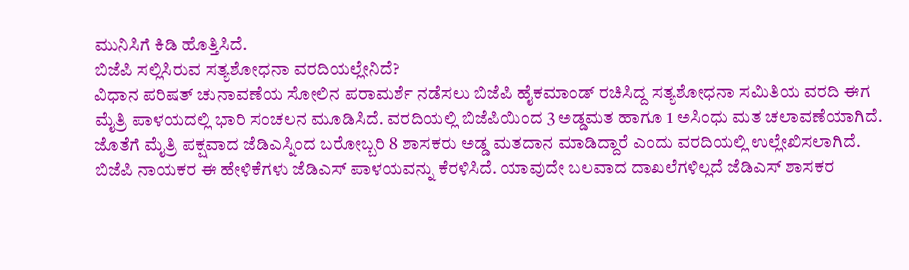ಮುನಿಸಿಗೆ ಕಿಡಿ ಹೊತ್ತಿಸಿದೆ.
ಬಿಜೆಪಿ ಸಲ್ಲಿಸಿರುವ ಸತ್ಯಶೋಧನಾ ವರದಿಯಲ್ಲೇನಿದೆ?
ವಿಧಾನ ಪರಿಷತ್ ಚುನಾವಣೆಯ ಸೋಲಿನ ಪರಾಮರ್ಶೆ ನಡೆಸಲು ಬಿಜೆಪಿ ಹೈಕಮಾಂಡ್ ರಚಿಸಿದ್ದ ಸತ್ಯಶೋಧನಾ ಸಮಿತಿಯ ವರದಿ ಈಗ ಮೈತ್ರಿ ಪಾಳಯದಲ್ಲಿ ಭಾರಿ ಸಂಚಲನ ಮೂಡಿಸಿದೆ. ವರದಿಯಲ್ಲಿ ಬಿಜೆಪಿಯಿಂದ 3 ಅಡ್ಡಮತ ಹಾಗೂ 1 ಅಸಿಂಧು ಮತ ಚಲಾವಣೆಯಾಗಿದೆ. ಜೊತೆಗೆ ಮೈತ್ರಿ ಪಕ್ಷವಾದ ಜೆಡಿಎಸ್ನಿಂದ ಬರೋಬ್ಬರಿ 8 ಶಾಸಕರು ಅಡ್ಡ ಮತದಾನ ಮಾಡಿದ್ದಾರೆ ಎಂದು ವರದಿಯಲ್ಲಿ ಉಲ್ಲೇಖಿಸಲಾಗಿದೆ. ಬಿಜೆಪಿ ನಾಯಕರ ಈ ಹೇಳಿಕೆಗಳು ಜೆಡಿಎಸ್ ಪಾಳಯವನ್ನು ಕೆರಳಿಸಿದೆ. ಯಾವುದೇ ಬಲವಾದ ದಾಖಲೆಗಳಿಲ್ಲದೆ ಜೆಡಿಎಸ್ ಶಾಸಕರ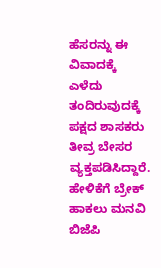ಹೆಸರನ್ನು ಈ ವಿವಾದಕ್ಕೆ ಎಳೆದು ತಂದಿರುವುದಕ್ಕೆ ಪಕ್ಷದ ಶಾಸಕರು ತೀವ್ರ ಬೇಸರ ವ್ಯಕ್ತಪಡಿಸಿದ್ದಾರೆ.
ಹೇಳಿಕೆಗೆ ಬ್ರೇಕ್ ಹಾಕಲು ಮನವಿ
ಬಿಜೆಪಿ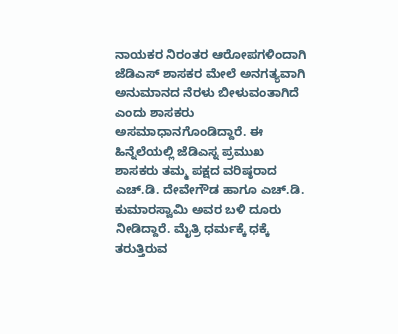ನಾಯಕರ ನಿರಂತರ ಆರೋಪಗಳಿಂದಾಗಿ ಜೆಡಿಎಸ್ ಶಾಸಕರ ಮೇಲೆ ಅನಗತ್ಯವಾಗಿ ಅನುಮಾನದ ನೆರಳು ಬೀಳುವಂತಾಗಿದೆ ಎಂದು ಶಾಸಕರು ಅಸಮಾಧಾನಗೊಂಡಿದ್ದಾರೆ. ಈ ಹಿನ್ನೆಲೆಯಲ್ಲಿ ಜೆಡಿಎಸ್ನ ಪ್ರಮುಖ ಶಾಸಕರು ತಮ್ಮ ಪಕ್ಷದ ವರಿಷ್ಠರಾದ ಎಚ್.ಡಿ. ದೇವೇಗೌಡ ಹಾಗೂ ಎಚ್.ಡಿ. ಕುಮಾರಸ್ವಾಮಿ ಅವರ ಬಳಿ ದೂರು ನೀಡಿದ್ದಾರೆ. ಮೈತ್ರಿ ಧರ್ಮಕ್ಕೆ ಧಕ್ಕೆ ತರುತ್ತಿರುವ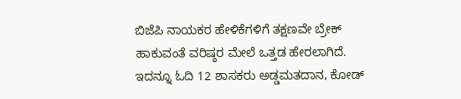ಬಿಜೆಪಿ ನಾಯಕರ ಹೇಳಿಕೆಗಳಿಗೆ ತಕ್ಷಣವೇ ಬ್ರೇಕ್ ಹಾಕುವಂತೆ ವರಿಷ್ಠರ ಮೇಲೆ ಒತ್ತಡ ಹೇರಲಾಗಿದೆ.
ಇದನ್ನೂ ಓದಿ 12 ಶಾಸಕರು ಅಡ್ಡಮತದಾನ, ಕೋಡ್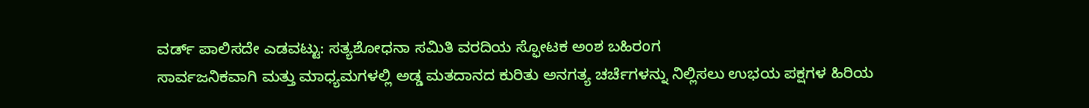ವರ್ಡ್ ಪಾಲಿಸದೇ ಎಡವಟ್ಟು: ಸತ್ಯಶೋಧನಾ ಸಮಿತಿ ವರದಿಯ ಸ್ಫೋಟಕ ಅಂಶ ಬಹಿರಂಗ
ಸಾರ್ವಜನಿಕವಾಗಿ ಮತ್ತು ಮಾಧ್ಯಮಗಳಲ್ಲಿ ಅಡ್ಡ ಮತದಾನದ ಕುರಿತು ಅನಗತ್ಯ ಚರ್ಚೆಗಳನ್ನು ನಿಲ್ಲಿಸಲು ಉಭಯ ಪಕ್ಷಗಳ ಹಿರಿಯ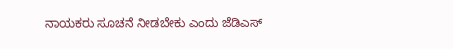ನಾಯಕರು ಸೂಚನೆ ನೀಡಬೇಕು ಎಂದು ಜೆಡಿಎಸ್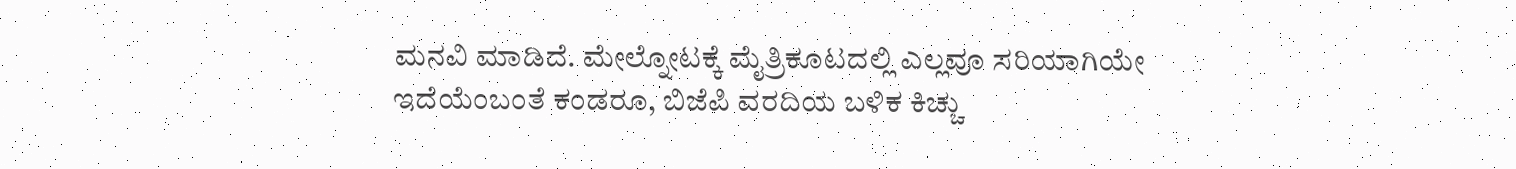ಮನವಿ ಮಾಡಿದೆ. ಮೇಲ್ನೋಟಕ್ಕೆ ಮೈತ್ರಿಕೂಟದಲ್ಲಿ ಎಲ್ಲವೂ ಸರಿಯಾಗಿಯೇ ಇದೆಯೆಂಬಂತೆ ಕಂಡರೂ, ಬಿಜೆಪಿ ವರದಿಯ ಬಳಿಕ ಕಿಚ್ಚು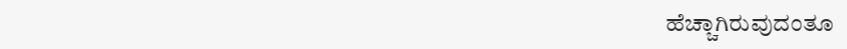ಹೆಚ್ಚಾಗಿರುವುದಂತೂ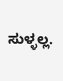ಸುಳ್ಳಲ್ಲ.